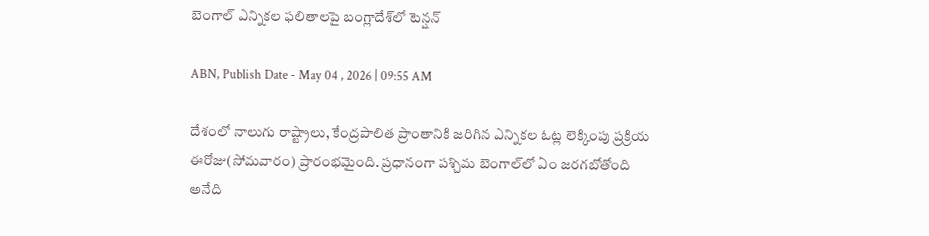బెంగాల్ ఎన్నికల ఫలితాలపై బంగ్లాదేశ్‌లో టెన్షన్

ABN, Publish Date - May 04 , 2026 | 09:55 AM

దేశంలో నాలుగు రాష్ట్రాలు, కేంద్రపాలిత ప్రాంతానికి జరిగిన ఎన్నికల ఓట్ల లెక్కింపు ప్రక్రియ ఈరోజు(సోమవారం) ప్రారంభమైంది. ప్రధానంగా పశ్చిమ బెంగాల్‌లో ఏం జరగబోతోంది అనేది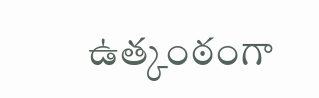ఉత్కంఠంగా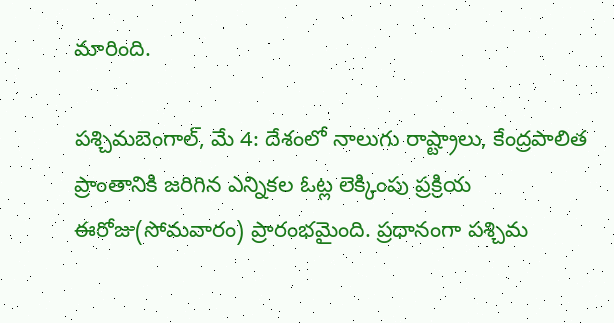మారింది.

పశ్చిమబెంగాల్, మే 4: దేశంలో నాలుగు రాష్ట్రాలు, కేంద్రపాలిత ప్రాంతానికి జరిగిన ఎన్నికల ఓట్ల లెక్కింపు ప్రక్రియ ఈరోజు(సోమవారం) ప్రారంభమైంది. ప్రధానంగా పశ్చిమ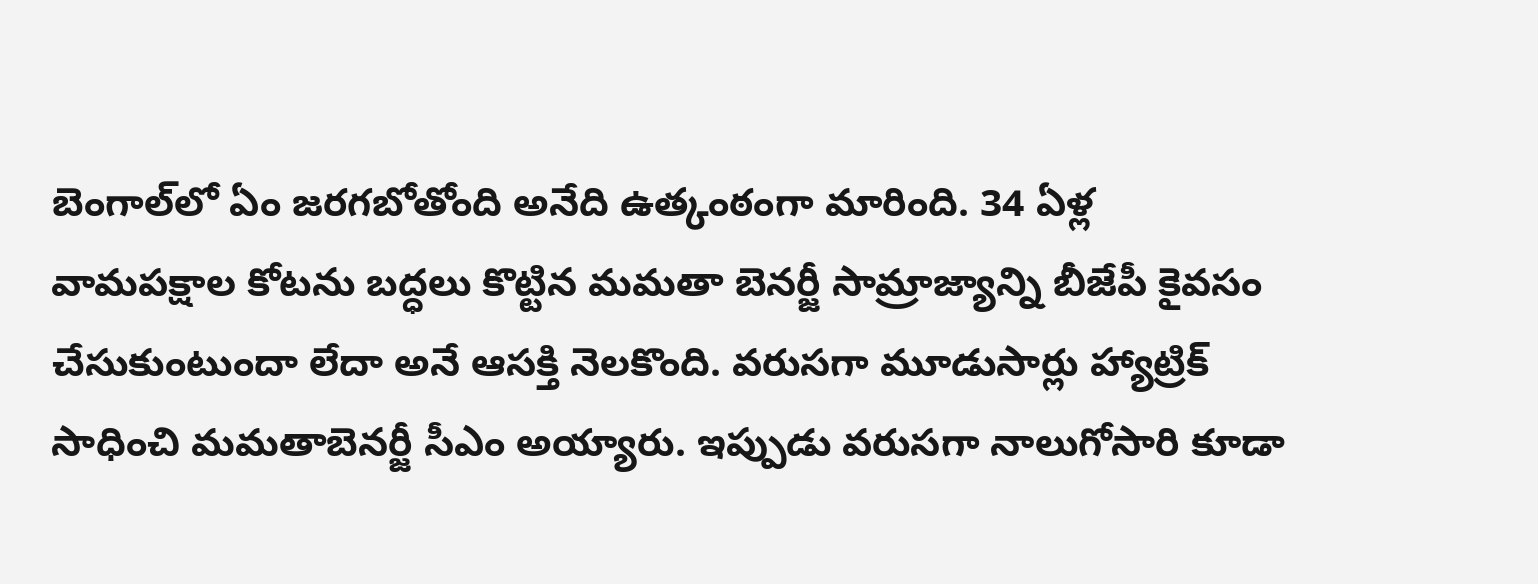బెంగాల్‌లో ఏం జరగబోతోంది అనేది ఉత్కంఠంగా మారింది. 34 ఏళ్ల వామపక్షాల కోటను బద్ధలు కొట్టిన మమతా బెనర్జీ సామ్రాజ్యాన్ని బీజేపీ కైవసం చేసుకుంటుందా లేదా అనే ఆసక్తి నెలకొంది. వరుసగా మూడుసార్లు హ్యాట్రిక్ సాధించి మమతాబెనర్జీ సీఎం అయ్యారు. ఇప్పుడు వరుసగా నాలుగోసారి కూడా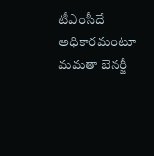టీఎంసీదే అధికారమంటూ మమతా బెనర్జీ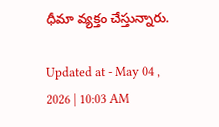ధీమా వ్యక్తం చేస్తున్నారు.

Updated at - May 04 , 2026 | 10:03 AM